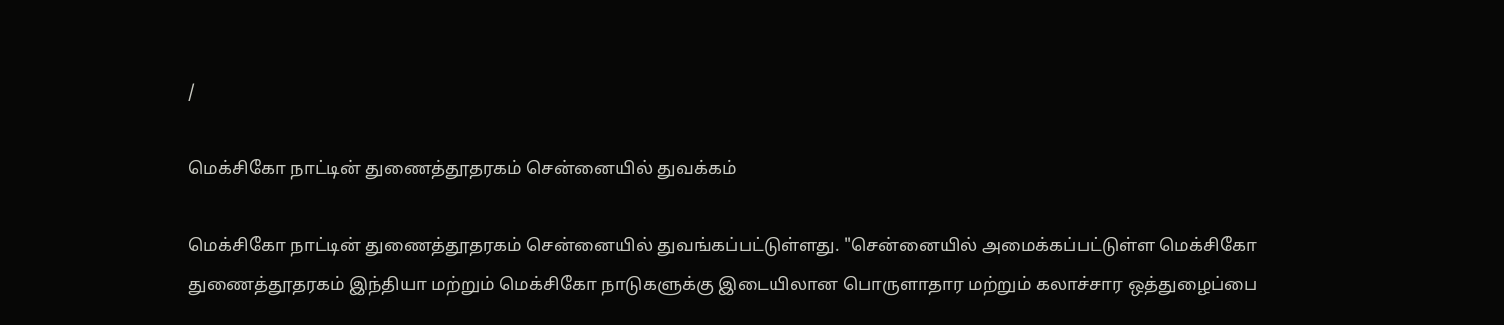/

மெக்சிகோ நாட்டின் துணைத்தூதரகம் சென்னையில் துவக்கம்

மெக்சிகோ நாட்டின் துணைத்தூதரகம் சென்னையில் துவங்கப்பட்டுள்ளது. "சென்னையில் அமைக்கப்பட்டுள்ள மெக்சிகோ துணைத்தூதரகம் இந்தியா மற்றும் மெக்சிகோ நாடுகளுக்கு இடையிலான பொருளாதார மற்றும் கலாச்சார ஒத்துழைப்பை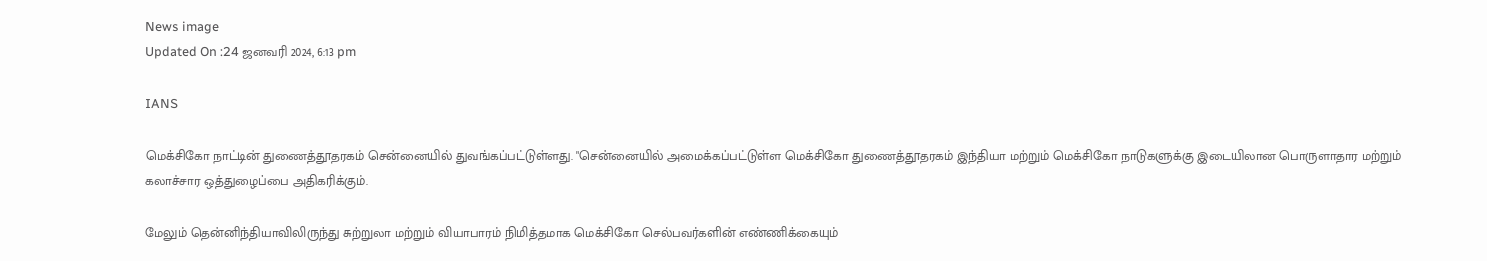News image
Updated On :24 ஜனவரி 2024, 6:13 pm

IANS

மெக்சிகோ நாட்டின் துணைத்தூதரகம் சென்னையில் துவங்கப்பட்டுள்ளது. "சென்னையில் அமைக்கப்பட்டுள்ள மெக்சிகோ துணைத்தூதரகம் இந்தியா மற்றும் மெக்சிகோ நாடுகளுக்கு இடையிலான பொருளாதார மற்றும் கலாச்சார ஒத்துழைப்பை அதிகரிக்கும்.

மேலும் தென்னிந்தியாவிலிருந்து சுற்றுலா மற்றும் வியாபாரம் நிமித்தமாக மெக்சிகோ செல்பவர்களின் எண்ணிக்கையும்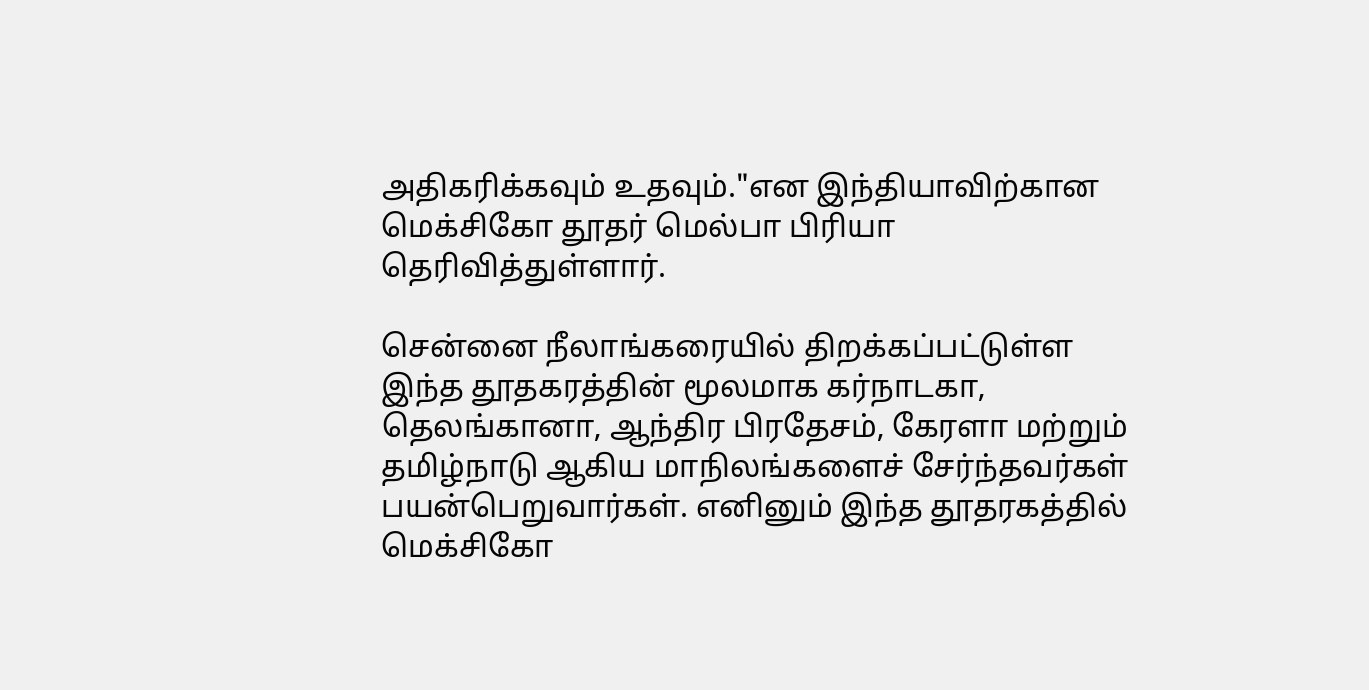அதிகரிக்கவும் உதவும்."என இந்தியாவிற்கான மெக்சிகோ தூதர் மெல்பா பிரியா தெரிவித்துள்ளார்.

சென்னை நீலாங்கரையில் திறக்கப்பட்டுள்ள இந்த தூதகரத்தின் மூலமாக கர்நாடகா, தெலங்கானா, ஆந்திர பிரதேசம், கேரளா மற்றும் தமிழ்நாடு ஆகிய மாநிலங்களைச் சேர்ந்தவர்கள் பயன்பெறுவார்கள். எனினும் இந்த தூதரகத்தில் மெக்சிகோ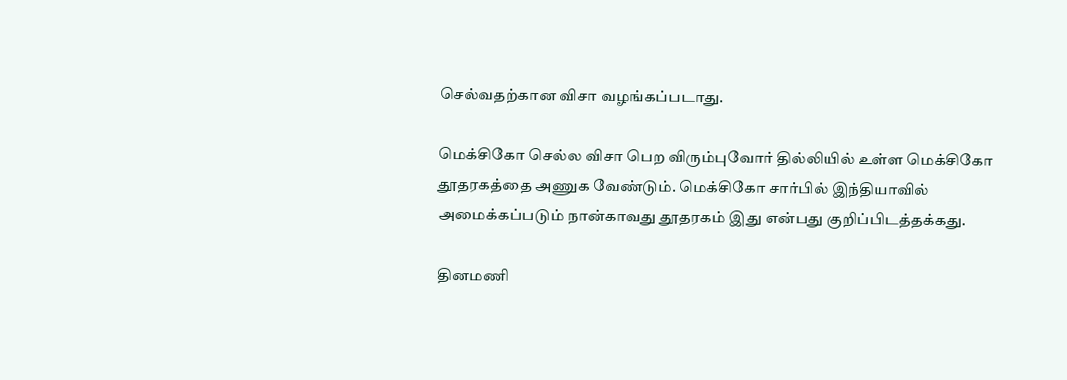செல்வதற்கான விசா வழங்கப்படாது.

மெக்சிகோ செல்ல விசா பெற விரும்புவோர் தில்லியில் உள்ள மெக்சிகோ தூதரகத்தை அணுக வேண்டும். மெக்சிகோ சார்பில் இந்தியாவில் அமைக்கப்படும் நான்காவது தூதரகம் இது என்பது குறிப்பிடத்தக்கது.

தினமணி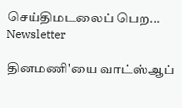செய்திமடலைப் பெற... Newsletter

தினமணி'யை வாட்ஸ்ஆப்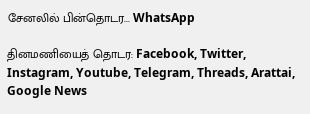சேனலில் பின்தொடர... WhatsApp

தினமணியைத் தொடர: Facebook, Twitter, Instagram, Youtube, Telegram, Threads, Arattai, Google News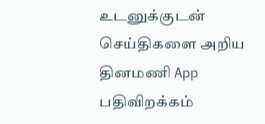உடனுக்குடன் செய்திகளை அறிய தினமணி App பதிவிறக்கம்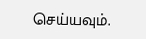செய்யவும்.